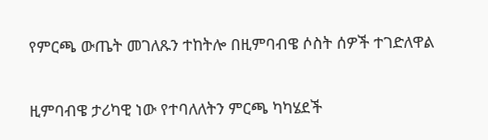የምርጫ ውጤት መገለጹን ተከትሎ በዚምባብዌ ሶስት ሰዎች ተገድለዋል

ዚምባብዌ ታሪካዊ ነው የተባለለትን ምርጫ ካካሄደች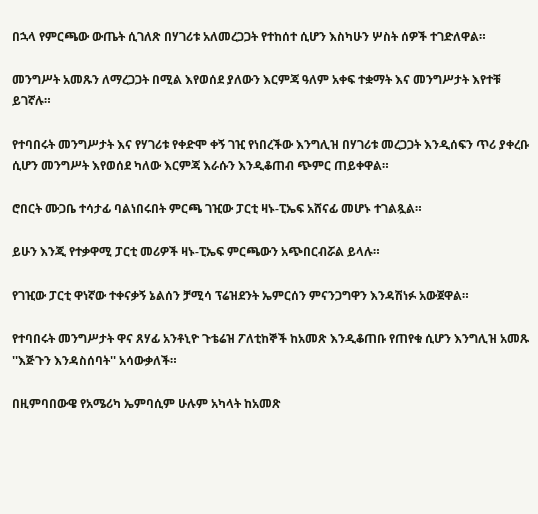በኋላ የምርጫው ውጤት ሲገለጽ በሃገሪቱ አለመረጋጋት የተከሰተ ሲሆን እስካሁን ሦስት ሰዎች ተገድለዋል።

መንግሥት አመጹን ለማረጋጋት በሚል እየወሰደ ያለውን እርምጃ ዓለም አቀፍ ተቋማት እና መንግሥታት እየተቹ ይገኛሉ።

የተባበሩት መንግሥታት እና የሃገሪቱ የቀድሞ ቀኝ ገዢ የነበረችው እንግሊዝ በሃገሪቱ መረጋጋት እንዲሰፍን ጥሪ ያቀረቡ ሲሆን መንግሥት እየወሰደ ካለው እርምጃ እራሱን እንዲቆጠብ ጭምር ጠይቀዋል።

ሮበርት ሙጋቤ ተሳታፊ ባልነበሩበት ምርጫ ገዢው ፓርቲ ዛኑ-ፒኤፍ አሸናፊ መሆኑ ተገልጿል።

ይሁን እንጂ የተቃዋሚ ፓርቲ መሪዎች ዛኑ-ፒኤፍ ምርጫውን አጭበርብሯል ይላሉ።

የገዢው ፓርቲ ዋነኛው ተቀናቃኝ ኔልሰን ቻሚሳ ፕሬዝደንት ኤምርሰን ምናንጋግዋን እንዳሽነፉ አውጀዋል።

የተባበሩት መንግሥታት ዋና ጸሃፊ አንቶኒዮ ጉቴሬዝ ፖለቲከኞች ከአመጽ እንዲቆጠቡ የጠየቁ ሲሆን እንግሊዝ አመጹ ''እጅጉን እንዳስሰባት'' አሳውቃለች።

በዚምባበውዌ የአሜሪካ ኤምባሲም ሁሉም አካላት ከአመጽ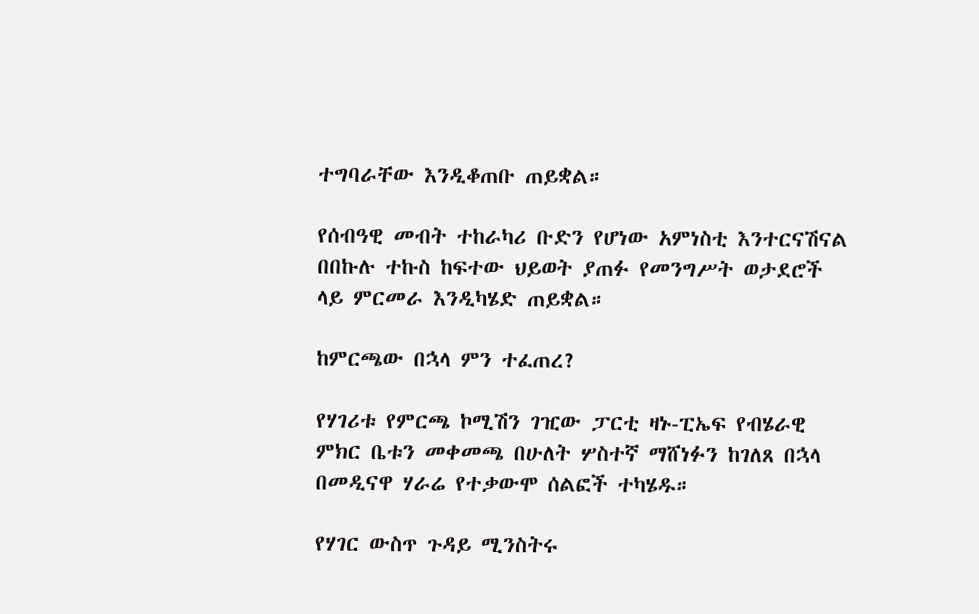ተግባራቸው እንዲቆጠቡ ጠይቋል።

የሰብዓዊ መብት ተከራካሪ ቡድን የሆነው አምነስቲ እንተርናሽናል በበኩሉ ተኩስ ከፍተው ህይወት ያጠፉ የመንግሥት ወታደሮች ላይ ምርመራ እንዲካሄድ ጠይቋል።

ከምርጫው በኋላ ምን ተፈጠረ?

የሃገሪቱ የምርጫ ኮሚሽን ገዢው ፓርቲ ዛኑ-ፒኤፍ የብሄራዊ ምክር ቤቱን መቀመጫ በሁለት ሦስተኛ ማሸነፉን ከገለጸ በኋላ በመዲናዋ ሃራሬ የተቃውሞ ሰልፎች ተካሄዱ።

የሃገር ውስጥ ጉዳይ ሚንስትሩ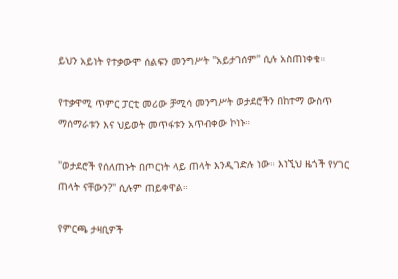ይህን አይነት የተቃውሞ ሰልፍን መንግሥት ''አይታገሰም'' ሲሉ አስጠነቀቁ።

የተቃዋሚ ጥምር ፓርቲ መሪው ቻሚሳ መንግሥት ወታደሮችን በከተማ ውስጥ ማሰማራቱን እና ህይወት መጥፋቱን አጥብቀው ኮነኑ።

''ወታደሮች የሰለጠኑት በጦርነት ላይ ጠላት እንዲገድሉ ነው። እነኚህ ዜጎች የሃገር ጠላት ናቸውን?'' ሲሉም ጠይቀዋል።

የምርጫ ታዛቢዎች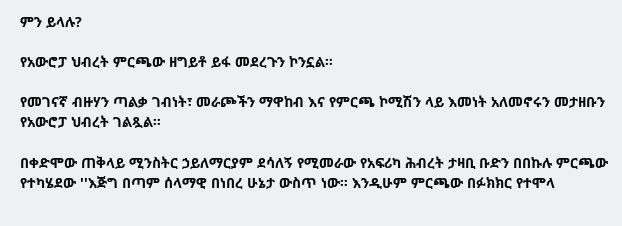ምን ይላሉ?

የአውሮፓ ህብረት ምርጫው ዘግይቶ ይፋ መደረጉን ኮንኗል።

የመገናኛ ብዙሃን ጣልቃ ገብነት፣ መራጮችን ማዋከብ እና የምርጫ ኮሚሽን ላይ እመነት አለመኖሩን መታዘቡን የአውሮፓ ህብረት ገልጿል።

በቀድሞው ጠቅላይ ሚንስትር ኃይለማርያም ደሳለኝ የሚመራው የአፍሪካ ሕብረት ታዛቢ ቡድን በበኩሉ ምርጫው የተካሄደው ''እጅግ በጣም ሰላማዊ በነበረ ሁኔታ ውስጥ ነው። እንዲሁም ምርጫው በፉክክር የተሞላ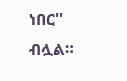ነበር'' ብሏል።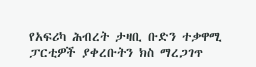የአፍሪካ ሕብረት ታዛቢ ቡድን ተቃዋሚ ፓርቲዎች ያቀረቡትን ክስ ማረጋገጥ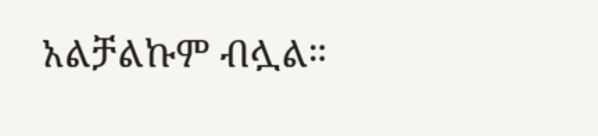አልቻልኩም ብሏል።